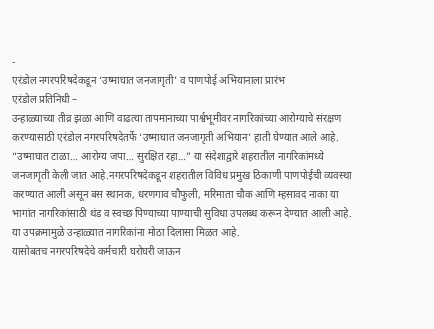-
एरंडोल नगरपरिषदेकडून ‘उष्माघात जनजागृती’ व पाणपोई अभियानाला प्रारंभ
एरंडोल प्रतिनिधी –
उन्हाळ्याच्या तीव्र झळा आणि वाढत्या तापमानाच्या पार्श्वभूमीवर नागरिकांच्या आरोग्याचे संरक्षण करण्यासाठी एरंडोल नगरपरिषदेतर्फे ‘उष्माघात जनजागृती अभियान’ हाती घेण्यात आले आहे. “उष्माघात टाळा… आरोग्य जपा… सुरक्षित रहा…” या संदेशाद्वारे शहरातील नागरिकांमध्ये जनजागृती केली जात आहे.नगरपरिषदेकडून शहरातील विविध प्रमुख ठिकाणी पाणपोईची व्यवस्था करण्यात आली असून बस स्थानक, धरणगाव चौफुली, मरिमाता चौक आणि म्हसावद नाका या भागांत नागरिकांसाठी थंड व स्वच्छ पिण्याच्या पाण्याची सुविधा उपलब्ध करून देण्यात आली आहे. या उपक्रमामुळे उन्हाळ्यात नागरिकांना मोठा दिलासा मिळत आहे.
यासोबतच नगरपरिषदेचे कर्मचारी घरोघरी जाऊन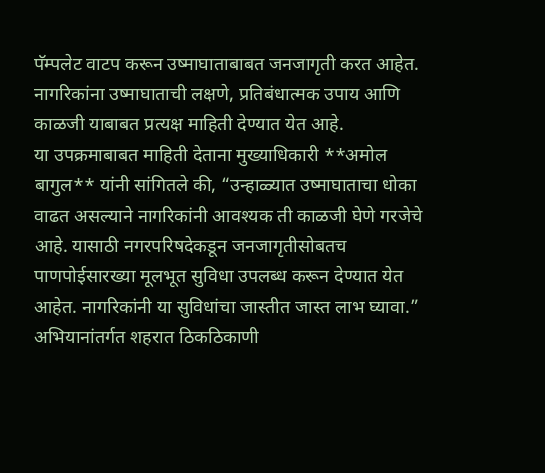पॅम्पलेट वाटप करून उष्माघाताबाबत जनजागृती करत आहेत. नागरिकांना उष्माघाताची लक्षणे, प्रतिबंधात्मक उपाय आणि काळजी याबाबत प्रत्यक्ष माहिती देण्यात येत आहे.
या उपक्रमाबाबत माहिती देताना मुख्याधिकारी **अमोल बागुल** यांनी सांगितले की, “उन्हाळ्यात उष्माघाताचा धोका वाढत असल्याने नागरिकांनी आवश्यक ती काळजी घेणे गरजेचे आहे. यासाठी नगरपरिषदेकडून जनजागृतीसोबतच पाणपोईसारख्या मूलभूत सुविधा उपलब्ध करून देण्यात येत आहेत. नागरिकांनी या सुविधांचा जास्तीत जास्त लाभ घ्यावा.”
अभियानांतर्गत शहरात ठिकठिकाणी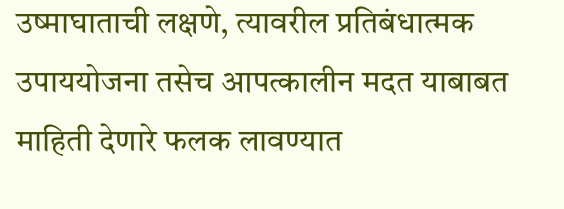उष्माघाताची लक्षणे, त्यावरील प्रतिबंधात्मक उपाययोजना तसेच आपत्कालीन मदत याबाबत माहिती देणारे फलक लावण्यात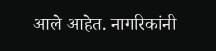आले आहेत. नागरिकांनी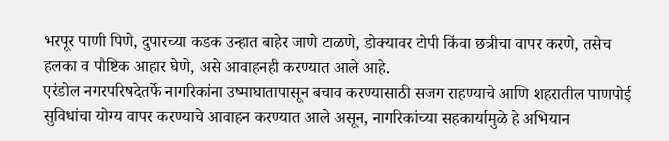भरपूर पाणी पिणे, दुपारच्या कडक उन्हात बाहेर जाणे टाळणे, डोक्यावर टोपी किंवा छत्रीचा वापर करणे, तसेच हलका व पौष्टिक आहार घेणे, असे आवाहनही करण्यात आले आहे.
एरंडोल नगरपरिषदेतर्फे नागरिकांना उष्माघातापासून बचाव करण्यासाठी सजग राहण्याचे आणि शहरातील पाणपोई सुविधांचा योग्य वापर करण्याचे आवाहन करण्यात आले असून, नागरिकांच्या सहकार्यामुळे हे अभियान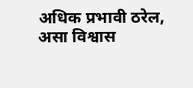अधिक प्रभावी ठरेल, असा विश्वास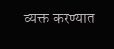व्यक्त करण्यात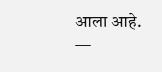आला आहे.
—